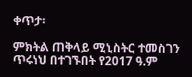ቀጥታ፡

ምክትል ጠቅላይ ሚኒስትር ተመስገን ጥሩነህ በተገኙበት የ2017 ዓ.ም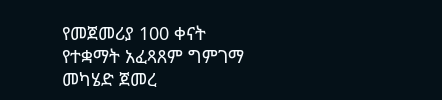የመጀመሪያ 100 ቀናት የተቋማት አፈጻጸም ግምገማ መካሄድ ጀመረ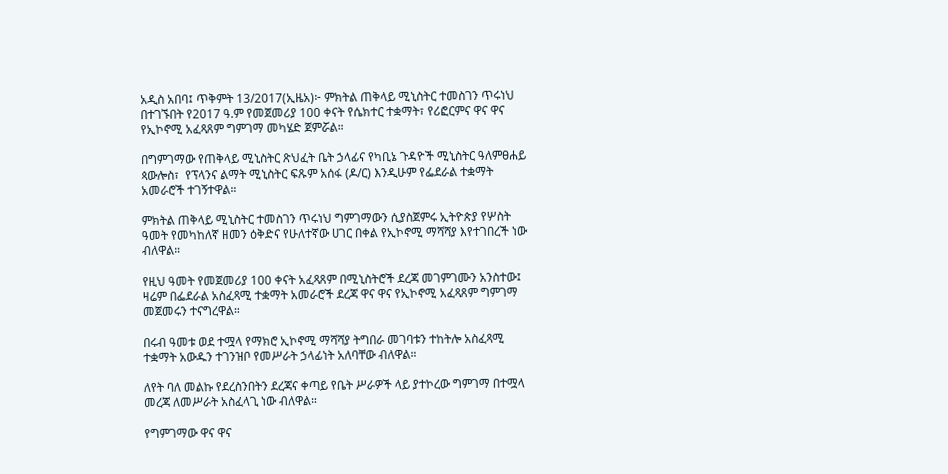አዲስ አበባ፤ ጥቅምት 13/2017(ኢዜአ)፦ ምክትል ጠቅላይ ሚኒስትር ተመስገን ጥሩነህ በተገኙበት የ2017 ዓ.ም የመጀመሪያ 100 ቀናት የሴክተር ተቋማት፣ የሪፎርምና ዋና ዋና የኢኮኖሚ አፈጻጸም ግምገማ መካሄድ ጀምሯል።

በግምገማው የጠቅላይ ሚኒስትር ጽህፈት ቤት ኃላፊና የካቢኔ ጉዳዮች ሚኒስትር ዓለምፀሐይ ጳውሎስ፣  የፕላንና ልማት ሚኒስትር ፍጹም አሰፋ (ዶ/ር) እንዲሁም የፌደራል ተቋማት አመራሮች ተገኝተዋል።

ምክትል ጠቅላይ ሚኒስትር ተመስገን ጥሩነህ ግምገማውን ሲያስጀምሩ ኢትዮጵያ የሦስት ዓመት የመካከለኛ ዘመን ዕቅድና የሁለተኛው ሀገር በቀል የኢኮኖሚ ማሻሻያ እየተገበረች ነው ብለዋል።

የዚህ ዓመት የመጀመሪያ 100 ቀናት አፈጻጸም በሚኒስትሮች ደረጃ መገምገሙን አንስተው፤ ዛሬም በፌደራል አስፈጻሚ ተቋማት አመራሮች ደረጃ ዋና ዋና የኢኮኖሚ አፈጻጸም ግምገማ መጀመሩን ተናግረዋል።

በሩብ ዓመቱ ወደ ተሟላ የማክሮ ኢኮኖሚ ማሻሻያ ትግበራ መገባቱን ተከትሎ አስፈጻሚ ተቋማት አውዱን ተገንዝቦ የመሥራት ኃላፊነት አለባቸው ብለዋል።

ለየት ባለ መልኩ የደረስንበትን ደረጃና ቀጣይ የቤት ሥራዎች ላይ ያተኮረው ግምገማ በተሟላ መረጃ ለመሥራት አስፈላጊ ነው ብለዋል።

የግምገማው ዋና ዋና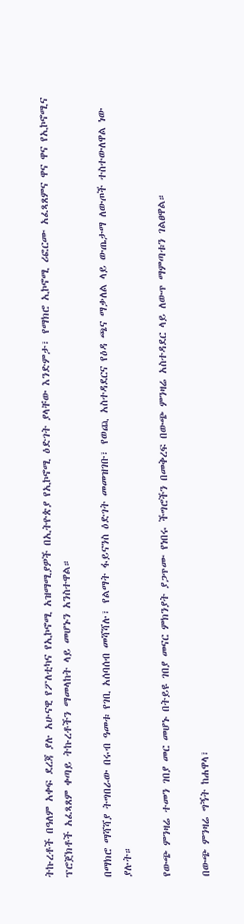ትኩረቶች በዓለም አቀፍ ደረጃ ያሉ አሁናዊ የፖለቲካና የኢኮኖሚ አዝማሚያዎች በኢትዮጵያ የኢኮኖሚ ዕድገት ያላቸው እንድምታ፣ የማክሮ ኢኮኖሚ ሪፎርሙ አፈጻጸምና ዋና ዋና የኢኮኖሚና ፕሮጀክቶች አፈጻጸም ቀጣይ ትኩረቶችን ማመላከት ላይ መሆኑን አንስተዋል።

በማክሮ ማሻሻያ ትግበራው በሩብ ዓመቱ የገቢ አሰባሰብ መሻሻሉ፣ የልማት ፋይናንስ ዕድገት መመዝገቡ፣ የወጪ አስተዳደርና የዕዳ ጫና ማቃለል ላይ ውጤታማ ለውጦች ተስተውለዋል ነው ያሉት።

የውጭ ምንዛሬ ተመን ገበያ መር መሆኑ በትይዩ ገበያ መናር ምክንያት ያጋጥሙ የነበሩ ችግሮችን በመቅረፍ በውጭ ምንዛሬ አስተዳደር ላይ ለውጥ ማምጣቱን ገልፀዋል።

በውጭ ምንዛሬ ግኝት ከሐዋላ፣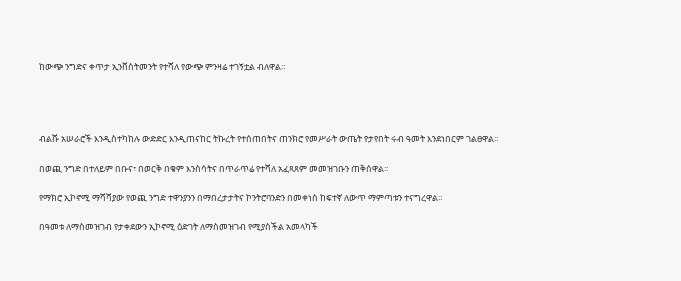ከውጭ ንግድና ቀጥታ ኢንቨስትመንት የተሻለ የውጭ ምንዛሬ ተገኝቷል ብለዋል።




ብልሹ አሠራሮች እንዲስተካከሉ ውድድር እንዲጠናከር ትኩረት የተሰጠበትና ጠንክሮ የመሥራት ውጤት የታየበት ሩብ ዓመት እንደነበርም ገልፀዋል።

በወጪ ንግድ በተለይም በቡና፣ በወርቅ በቁም እንስሳትና በጥራጥሬ የተሻለ አፈጻጸም መመዝገቡን ጠቅሰዋል።

የማክሮ ኢኮኖሚ ማሻሻያው የወጪ ንግድ ተዋንያንን በማበረታታትና ኮንትሮባንድን በመቀነስ ከፍተኛ ለውጥ ማምጣቱን ተናግረዋል።

በዓመቱ ለማስመዝገብ የታቀደውን ኢኮኖሚ ዕድገት ለማስመዝገብ የሚያስችል አመላካች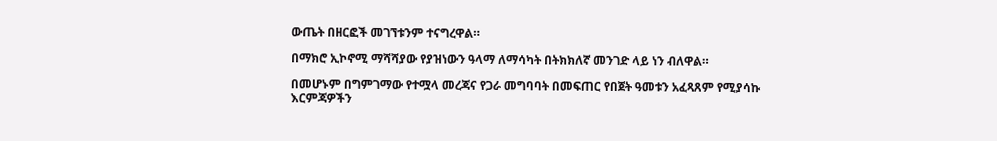ውጤት በዘርፎች መገኘቱንም ተናግረዋል።

በማክሮ ኢኮኖሚ ማሻሻያው የያዝነውን ዓላማ ለማሳካት በትክክለኛ መንገድ ላይ ነን ብለዋል።

በመሆኑም በግምገማው የተሟላ መረጃና የጋራ መግባባት በመፍጠር የበጀት ዓመቱን አፈጻጸም የሚያሳኩ እርምጃዎችን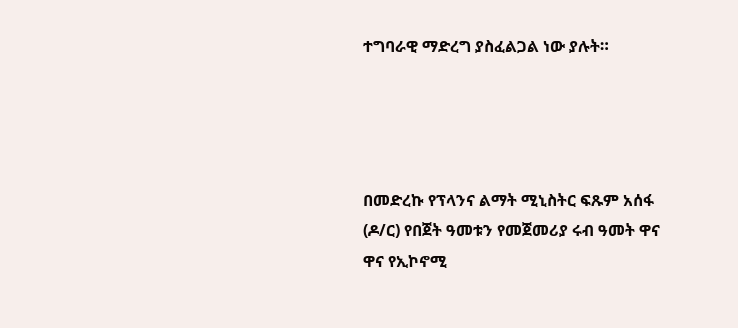ተግባራዊ ማድረግ ያስፈልጋል ነው ያሉት።




በመድረኩ የፕላንና ልማት ሚኒስትር ፍጹም አሰፋ (ዶ/ር) የበጀት ዓመቱን የመጀመሪያ ሩብ ዓመት ዋና ዋና የኢኮኖሚ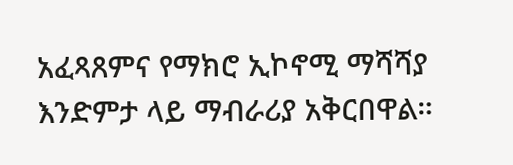አፈጻጸምና የማክሮ ኢኮኖሚ ማሻሻያ እንድምታ ላይ ማብራሪያ አቅርበዋል።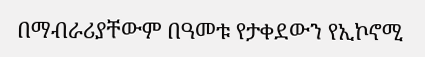በማብራሪያቸውም በዓመቱ የታቀደውን የኢኮኖሚ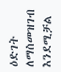ዕድገት ለማስመዝገብ እንደሚቻል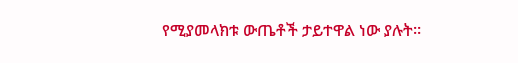የሚያመላክቱ ውጤቶች ታይተዋል ነው ያሉት።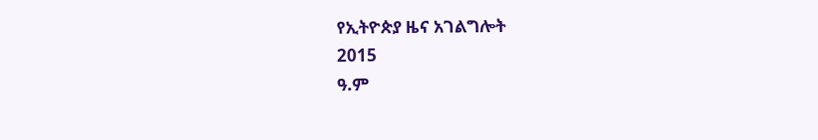የኢትዮጵያ ዜና አገልግሎት
2015
ዓ.ም